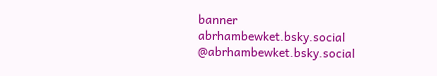banner
abrhambewket.bsky.social
@abrhambewket.bsky.social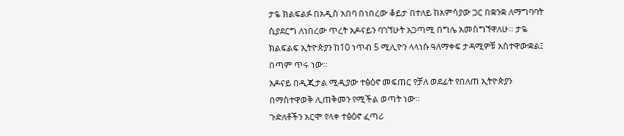ታዬ ክልፍልፉ በአዲስ አበባ በነበረው ቆይታ በተለይ ከአምሳያው ጋር በቋንቋ ለማግባባት ሲያደርግ ለነበረው ጥረት አዶናይን ባገኘሁት አጋጣሚ በግሌ አመስግኘዋለሁ። ታዬ ክልፍልፍ ኢትዮጵያን ከ10 ነጥብ 5 ሚሊዮን ላላነሱ ዓለማቀፍ ታዳሚዎቹ አስተዋውቋል፤ በጣም ጥሩ ነው።
አዶናይ በዲጂታል ሚዲያው ተፅዕኖ መፍጠር የቻለ ወደፊት የበለጠ ኢትዮጵያን በማስተዋወቅ ሊጠቅመን የሚችል ወጣት ነው።
ጉድለቶችን አርሞ የላቀ ተፅዕኖ ፈጣሪ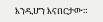እንዲሆን እናበርታው።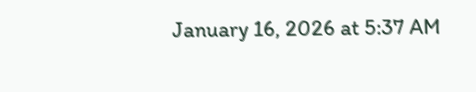January 16, 2026 at 5:37 AM